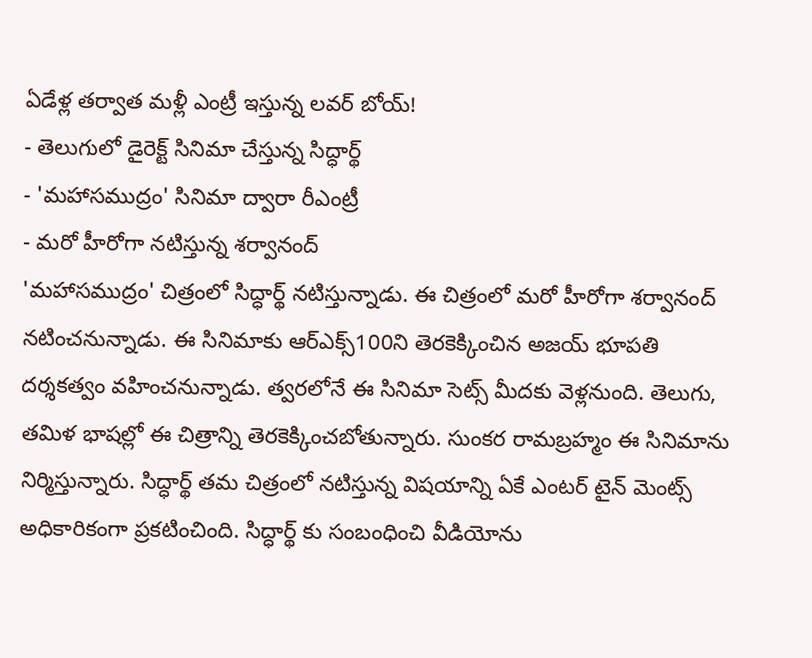ఏడేళ్ల తర్వాత మళ్లీ ఎంట్రీ ఇస్తున్న లవర్ బోయ్!
- తెలుగులో డైరెక్ట్ సినిమా చేస్తున్న సిద్ధార్థ్
- 'మహాసముద్రం' సినిమా ద్వారా రీఎంట్రీ
- మరో హీరోగా నటిస్తున్న శర్వానంద్
'మహాసముద్రం' చిత్రంలో సిద్ధార్థ్ నటిస్తున్నాడు. ఈ చిత్రంలో మరో హీరోగా శర్వానంద్ నటించనున్నాడు. ఈ సినిమాకు ఆర్ఎక్స్100ని తెరకెక్కించిన అజయ్ భూపతి దర్శకత్వం వహించనున్నాడు. త్వరలోనే ఈ సినిమా సెట్స్ మీదకు వెళ్లనుంది. తెలుగు, తమిళ భాషల్లో ఈ చిత్రాన్ని తెరకెక్కించబోతున్నారు. సుంకర రామబ్రహ్మం ఈ సినిమాను నిర్మిస్తున్నారు. సిద్ధార్థ్ తమ చిత్రంలో నటిస్తున్న విషయాన్ని ఏకే ఎంటర్ టైన్ మెంట్స్ అధికారికంగా ప్రకటించింది. సిద్ధార్థ్ కు సంబంధించి వీడియోను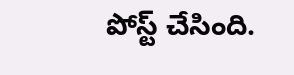పోస్ట్ చేసింది.